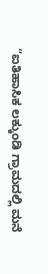“ಐತಿಹಾಸಿಕ ಲಕ್ಕುಂಡಿ ಗ್ರಾಮದಲ್ಲಿ ಮನೆ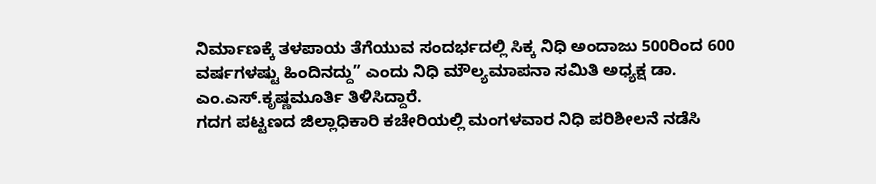ನಿರ್ಮಾಣಕ್ಕೆ ತಳಪಾಯ ತೆಗೆಯುವ ಸಂದರ್ಭದಲ್ಲಿ ಸಿಕ್ಕ ನಿಧಿ ಅಂದಾಜು 500ರಿಂದ 600 ವರ್ಷಗಳಷ್ಟು ಹಿಂದಿನದ್ದು” ಎಂದು ನಿಧಿ ಮೌಲ್ಯಮಾಪನಾ ಸಮಿತಿ ಅಧ್ಯಕ್ಷ ಡಾ. ಎಂ.ಎಸ್.ಕೃಷ್ಣಮೂರ್ತಿ ತಿಳಿಸಿದ್ದಾರೆ.
ಗದಗ ಪಟ್ಟಣದ ಜಿಲ್ಲಾಧಿಕಾರಿ ಕಚೇರಿಯಲ್ಲಿ ಮಂಗಳವಾರ ನಿಧಿ ಪರಿಶೀಲನೆ ನಡೆಸಿ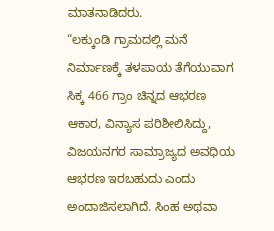ಮಾತನಾಡಿದರು.
“ಲಕ್ಕುಂಡಿ ಗ್ರಾಮದಲ್ಲಿ ಮನೆ ನಿರ್ಮಾಣಕ್ಕೆ ತಳಪಾಯ ತೆಗೆಯುವಾಗ ಸಿಕ್ಕ 466 ಗ್ರಾಂ ಚಿನ್ನದ ಆಭರಣ ಆಕಾರ, ವಿನ್ಯಾಸ ಪರಿಶೀಲಿಸಿದ್ದು, ವಿಜಯನಗರ ಸಾಮ್ರಾಜ್ಯದ ಅವಧಿಯ ಆಭರಣ ಇರಬಹುದು ಎಂದು ಅಂದಾಜಿಸಲಾಗಿದೆ. ಸಿಂಹ ಅಥವಾ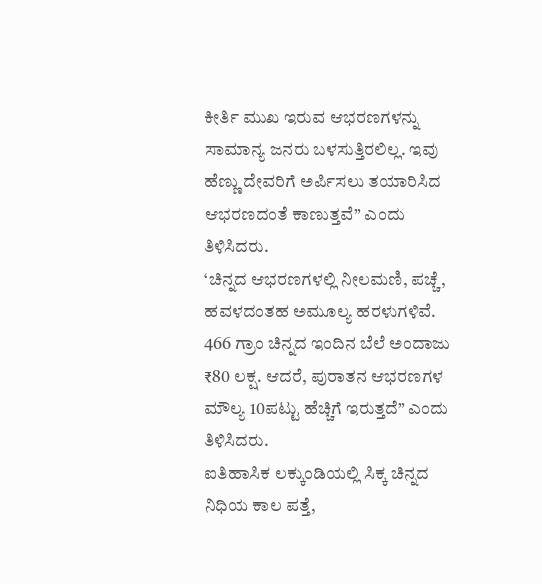ಕೀರ್ತಿ ಮುಖ ಇರುವ ಆಭರಣಗಳನ್ನು ಸಾಮಾನ್ಯ ಜನರು ಬಳಸುತ್ತಿರಲಿಲ್ಲ. ಇವು ಹೆಣ್ಣು ದೇವರಿಗೆ ಅರ್ಪಿಸಲು ತಯಾರಿಸಿದ ಆಭರಣದಂತೆ ಕಾಣುತ್ತವೆ” ಎಂದು ತಿಳಿಸಿದರು.
‘ಚಿನ್ನದ ಆಭರಣಗಳಲ್ಲಿ ನೀಲಮಣಿ, ಪಚ್ಚೆ, ಹವಳದಂತಹ ಅಮೂಲ್ಯ ಹರಳುಗಳಿವೆ. 466 ಗ್ರಾಂ ಚಿನ್ನದ ಇಂದಿನ ಬೆಲೆ ಅಂದಾಜು ₹80 ಲಕ್ಷ. ಆದರೆ, ಪುರಾತನ ಆಭರಣಗಳ ಮೌಲ್ಯ 10ಪಟ್ಟು ಹೆಚ್ಚಿಗೆ ಇರುತ್ತದೆ” ಎಂದು ತಿಳಿಸಿದರು.
ಐತಿಹಾಸಿಕ ಲಕ್ಕುಂಡಿಯಲ್ಲಿ ಸಿಕ್ಕ ಚಿನ್ನದ ನಿಧಿಯ ಕಾಲ ಪತ್ತೆ,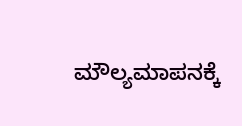ಮೌಲ್ಯಮಾಪನಕ್ಕೆ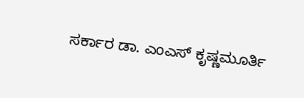ಸರ್ಕಾರ ಡಾ. ಎಂಎಸ್ ಕೃಷ್ಣಮೂರ್ತಿ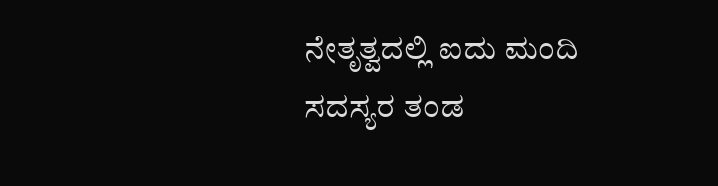ನೇತೃತ್ವದಲ್ಲಿ ಐದು ಮಂದಿ ಸದಸ್ಯರ ತಂಡ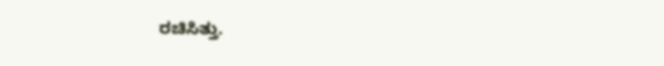ರಚಿಸಿತ್ತು.